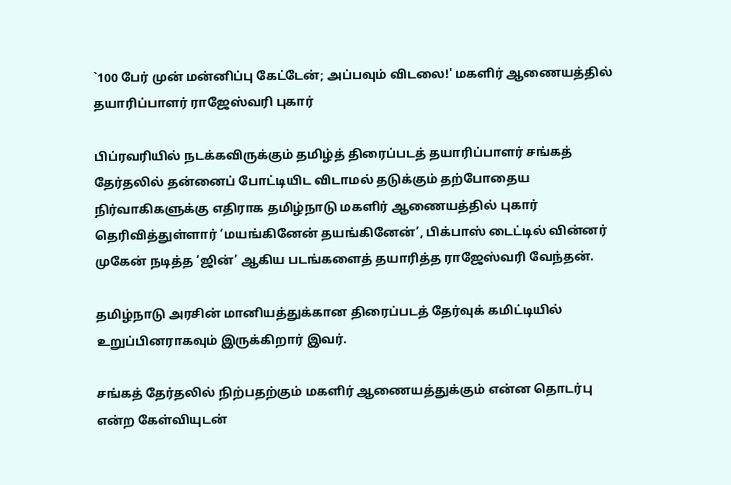`100 பேர் முன் மன்னிப்பு கேட்டேன்; அப்பவும் விடலை!' மகளிர் ஆணையத்தில் தயாரிப்பாளர் ராஜேஸ்வரி புகார்

பிப்ரவரியில் நடக்கவிருக்கும் தமிழ்த் திரைப்படத் தயாரிப்பாளர் சங்கத் தேர்தலில் தன்னைப் போட்டியிட விடாமல் தடுக்கும் தற்போதைய நிர்வாகிகளுக்கு எதிராக தமிழ்நாடு மகளிர் ஆணையத்தில் புகார் தெரிவித்துள்ளார் ‘மயங்கினேன் தயங்கினேன்’, பிக்பாஸ் டைட்டில் வின்னர் முகேன் நடித்த ‘ஜின்’ ஆகிய படங்களைத் தயாரித்த ராஜேஸ்வரி வேந்தன்.

தமிழ்நாடு அரசின் மானியத்துக்கான திரைப்படத் தேர்வுக் கமிட்டியில் உறுப்பினராகவும் இருக்கிறார் இவர்.

சங்கத் தேர்தலில் நிற்பதற்கும் மகளிர் ஆணையத்துக்கும் என்ன தொடர்பு என்ற கேள்வியுடன்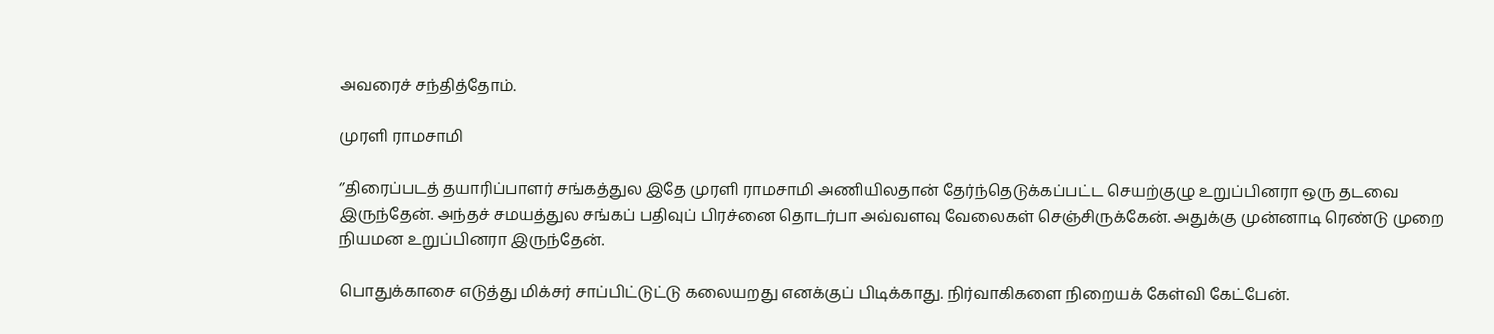அவரைச் சந்தித்தோம்.

முரளி ராமசாமி

‘’திரைப்படத் தயாரிப்பாளர் சங்கத்துல இதே முரளி ராமசாமி அணியிலதான் தேர்ந்தெடுக்கப்பட்ட செயற்குழு உறுப்பினரா ஒரு தடவை இருந்தேன். அந்தச் சமயத்துல சங்கப் பதிவுப் பிரச்னை தொடர்பா அவ்வளவு வேலைகள் செஞ்சிருக்கேன். அதுக்கு முன்னாடி ரெண்டு முறை நியமன உறுப்பினரா இருந்தேன்.

பொதுக்காசை எடுத்து மிக்சர் சாப்பிட்டுட்டு கலையறது எனக்குப் பிடிக்காது. நிர்வாகிகளை நிறையக் கேள்வி கேட்பேன்.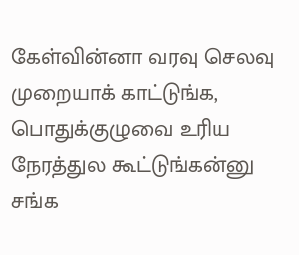கேள்வின்னா வரவு செலவு முறையாக் காட்டுங்க, பொதுக்குழுவை உரிய நேரத்துல கூட்டுங்கன்னு சங்க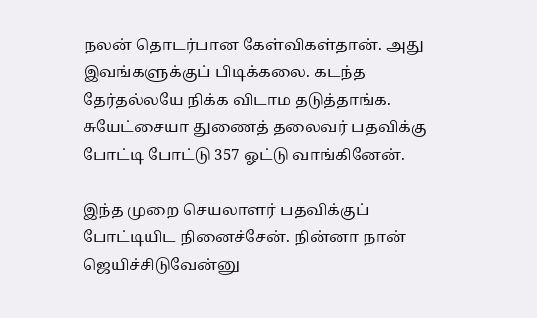நலன் தொடர்பான கேள்விகள்தான். அது இவங்களுக்குப் பிடிக்கலை. கடந்த தேர்தல்லயே நிக்க விடாம தடுத்தாங்க. சுயேட்சையா துணைத் தலைவர் பதவிக்கு போட்டி போட்டு 357 ஓட்டு வாங்கினேன்.

இந்த முறை செயலாளர் பதவிக்குப் போட்டியிட நினைச்சேன். நின்னா நான் ஜெயிச்சிடுவேன்னு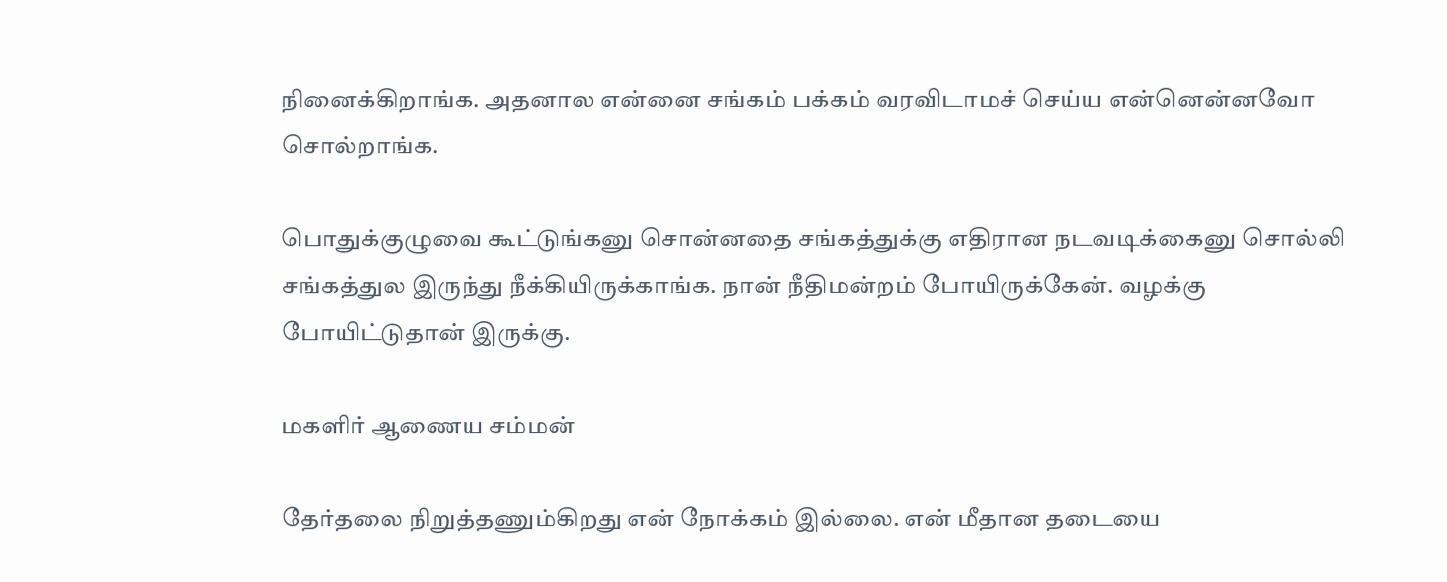நினைக்கிறாங்க. அதனால என்னை சங்கம் பக்கம் வரவிடாமச் செய்ய என்னென்னவோ சொல்றாங்க.

பொதுக்குழுவை கூட்டுங்கனு சொன்னதை சங்கத்துக்கு எதிரான நடவடிக்கைனு சொல்லி சங்கத்துல இருந்து நீக்கியிருக்காங்க. நான் நீதிமன்றம் போயிருக்கேன். வழக்கு போயிட்டுதான் இருக்கு.

மகளிர் ஆணைய சம்மன்

தேர்தலை நிறுத்தணும்கிறது என் நோக்கம் இல்லை. என் மீதான தடையை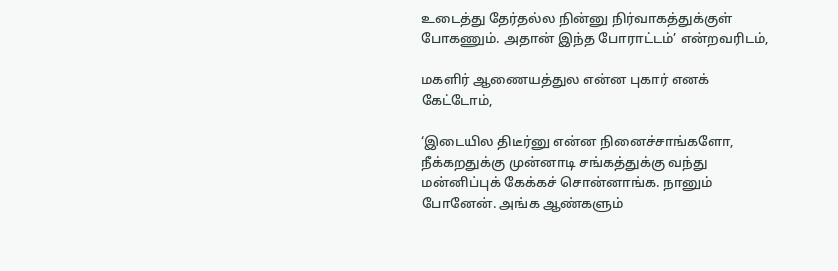உடைத்து தேர்தல்ல நின்னு நிர்வாகத்துக்குள் போகணும். அதான் இந்த போராட்டம்’ என்றவரிடம்,

மகளிர் ஆணையத்துல என்ன புகார் எனக் கேட்டோம்,

‘இடையில திடீர்னு என்ன நினைச்சாங்களோ, நீக்கறதுக்கு முன்னாடி சங்கத்துக்கு வந்து மன்னிப்புக் கேக்கச் சொன்னாங்க. நானும் போனேன். அங்க ஆண்களும்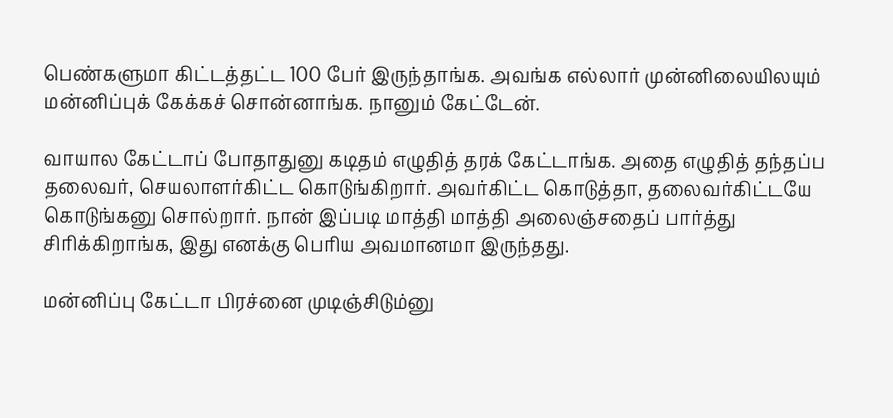பெண்களுமா கிட்டத்தட்ட 100 பேர் இருந்தாங்க. அவங்க எல்லார் முன்னிலையிலயும் மன்னிப்புக் கேக்கச் சொன்னாங்க. நானும் கேட்டேன்.

வாயால கேட்டாப் போதாதுனு கடிதம் எழுதித் தரக் கேட்டாங்க. அதை எழுதித் தந்தப்ப தலைவர், செயலாளர்கிட்ட கொடுங்கிறார். அவர்கிட்ட கொடுத்தா, தலைவர்கிட்டயே கொடுங்கனு சொல்றார். நான் இப்படி மாத்தி மாத்தி அலைஞ்சதைப் பார்த்து சிரிக்கிறாங்க, இது எனக்கு பெரிய அவமானமா இருந்தது.

மன்னிப்பு கேட்டா பிரச்னை முடிஞ்சிடும்னு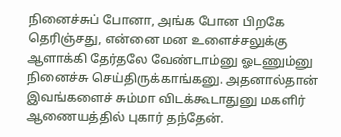நினைச்சுப் போனா, அங்க போன பிறகே தெரிஞ்சது, என்னை மன உளைச்சலுக்கு ஆளாக்கி தேர்தலே வேண்டாம்னு ஓடணும்னு நினைச்சு செய்திருக்காங்கனு. அதனால்தான் இவங்களைச் சும்மா விடக்கூடாதுனு மகளிர் ஆணையத்தில் புகார் தந்தேன்.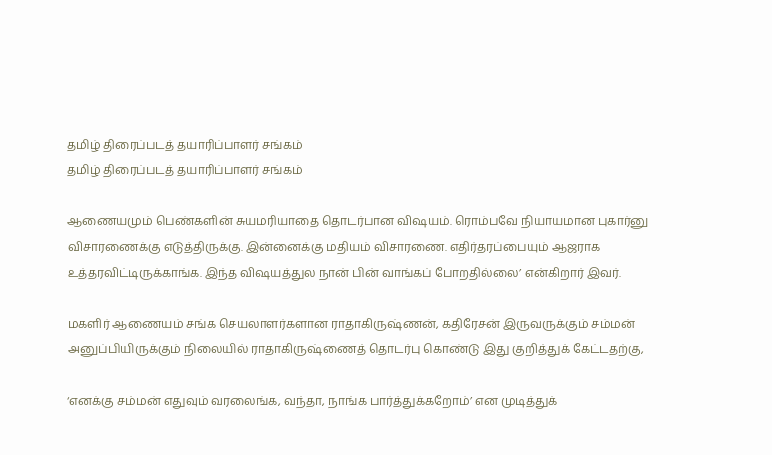தமிழ் திரைப்படத் தயாரிப்பாளர் சங்கம்
தமிழ் திரைப்படத் தயாரிப்பாளர் சங்கம்

ஆணையமும் பெண்களின் சுயமரியாதை தொடர்பான விஷயம். ரொம்பவே நியாயமான புகார்னு விசாரணைக்கு எடுத்திருக்கு. இன்னைக்கு மதியம் விசாரணை. எதிர்தரப்பையும் ஆஜராக உத்தரவிட்டிருக்காங்க. இந்த விஷயத்துல நான் பின் வாங்கப் போறதில்லை’ என்கிறார் இவர்.

மகளிர் ஆணையம் சங்க செயலாளர்களான ராதாகிருஷ்ணன், கதிரேசன் இருவருக்கும் சம்மன் அனுப்பியிருக்கும் நிலையில் ராதாகிருஷ்ணைத் தொடர்பு கொண்டு இது குறித்துக் கேட்டதற்கு,

‘எனக்கு சம்மன் எதுவும் வரலைங்க, வந்தா, நாங்க பார்த்துக்கறோம்’ என முடித்துக்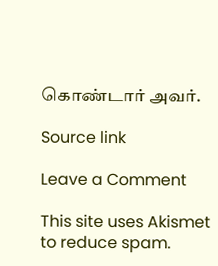கொண்டார் அவர்.

Source link

Leave a Comment

This site uses Akismet to reduce spam.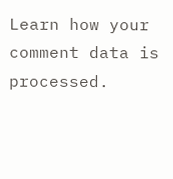Learn how your comment data is processed.